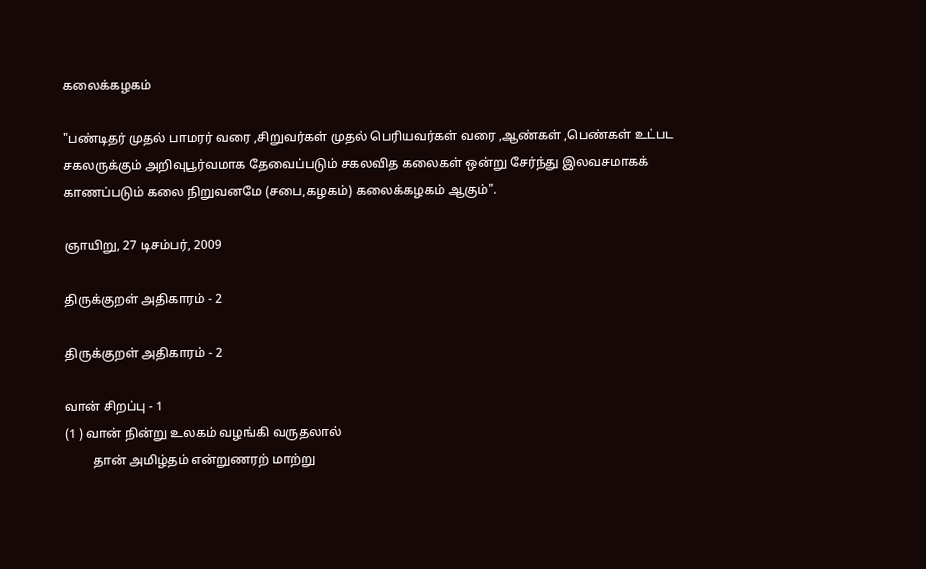கலைக்கழகம்

"பண்டிதர் முதல் பாமரர் வரை ,சிறுவர்கள் முதல் பெரியவர்கள் வரை ,ஆண்கள் ,பெண்கள் உட்பட சகலருக்கும் அறிவுபூர்வமாக தேவைப்படும் சகலவித கலைகள் ஒன்று சேர்ந்து இலவசமாகக் காணப்படும் கலை நிறுவனமே (சபை,கழகம்) கலைக்கழகம் ஆகும்".

ஞாயிறு, 27 டிசம்பர், 2009

திருக்குறள் அதிகாரம் - 2

திருக்குறள் அதிகாரம் - 2

வான் சிறப்பு - 1
(1 ) வான் நின்று உலகம் வழங்கி வருதலால்
         தான் அமிழ்தம் என்றுணரற் மாற்று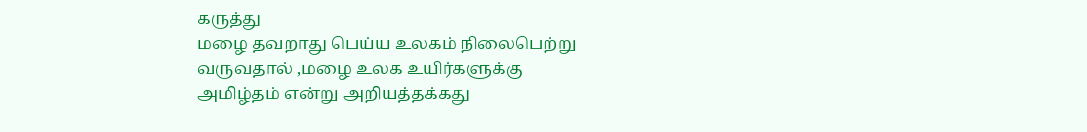கருத்து
மழை தவறாது பெய்ய உலகம் நிலைபெற்று
வருவதால் ,மழை உலக உயிர்களுக்கு
அமிழ்தம் என்று அறியத்தக்கது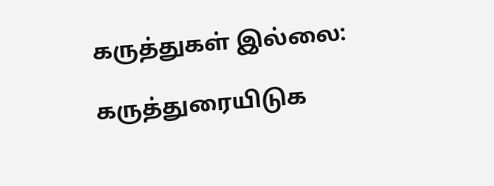கருத்துகள் இல்லை:

கருத்துரையிடுக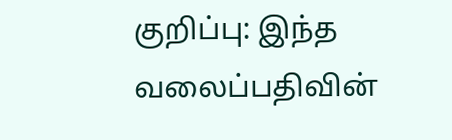குறிப்பு: இந்த வலைப்பதிவின்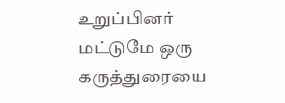உறுப்பினர் மட்டுமே ஒரு கருத்துரையை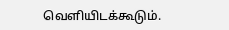வெளியிடக்கூடும்.